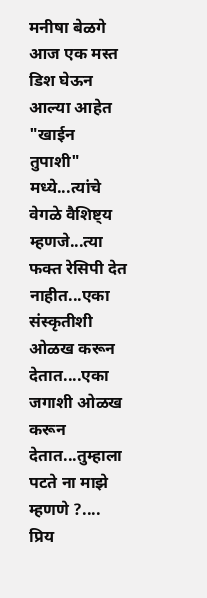मनीषा बेळगे आज एक मस्त डिश घेऊन आल्या आहेत "खाईन तुपाशी" मध्ये...त्यांचे वेगळे वैशिष्ट्य म्हणजे...त्या फक्त रेसिपी देत नाहीत...एका संस्कृतीशी ओळख करून देतात....एका जगाशी ओळख करून देतात...तुम्हाला पटते ना माझे म्हणणे ?....
प्रिय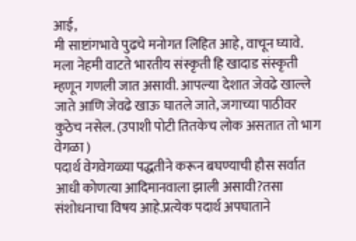आई,
मी साष्टांगभावे पुढचे मनोगत लिहित आहे, वाचून घ्यावे.
मला नेहमी वाटते भारतीय संस्कृती हि खादाड संस्कृती म्हणून गणली जात असावी. आपल्या देशात जेवढे खाल्ले जाते आणि जेवढे खाऊ घातले जाते, जगाच्या पाठीवर कुठेच नसेल. (उपाशी पोटी तितकेच लोक असतात तो भाग वेगळा )
पदार्थ वेगवेगळ्या पद्धतीने करून बघण्याची हौस सर्वात आधी कोणत्या आदिमानवाला झाली असावी?तसा संशोधनाचा विषय आहे.प्रत्येक पदार्थ अपघाताने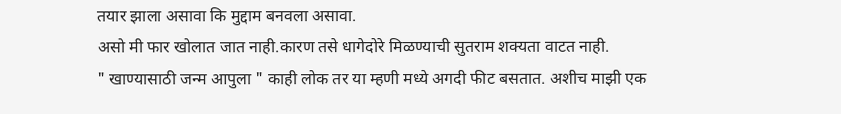तयार झाला असावा कि मुद्दाम बनवला असावा.
असो मी फार खोलात जात नाही.कारण तसे धागेदोरे मिळण्याची सुतराम शक्यता वाटत नाही.
" खाण्यासाठी जन्म आपुला " काही लोक तर या म्हणी मध्ये अगदी फीट बसतात. अशीच माझी एक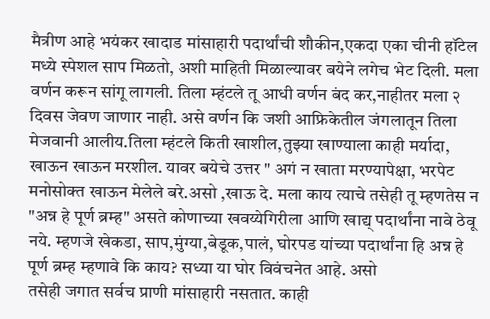मैत्रीण आहे भयंकर खादाड मांसाहारी पदार्थांची शौकीन,एकदा एका चीनी हॉटेल मध्ये स्पेशल साप मिळतो, अशी माहिती मिळाल्यावर बयेने लगेच भेट दिली. मला वर्णन करून सांगू लागली. तिला म्हंटले तू आधी वर्णन बंद कर,नाहीतर मला २ दिवस जेवण जाणार नाही. असे वर्णन कि जशी आफ्रिकेतील जंगलातून तिला मेजवानी आलीय.तिला म्हंटले किती खाशील,तुझ्या खाण्याला काही मर्यादा, खाऊन खाऊन मरशील. यावर बयेचे उत्तर " अगं न खाता मरण्यापेक्षा, भरपेट मनोसोक्त खाऊन मेलेले बरे.असो ,खाऊ दे. मला काय त्याचे तसेही तू म्हणतेस न "अन्न हे पूर्ण ब्रम्ह" असते कोणाच्या खवय्येगिरीला आणि खाद्य् पदार्थांना नावे ठेवू नये. म्हणजे खेकडा, साप,मुंग्या,बेडूक,पालं, घोरपड यांच्या पदार्थांना हि अन्न हे पूर्ण ब्रम्ह म्हणावे कि काय? सध्या या घोर विवंचनेत आहे. असो
तसेही जगात सर्वच प्राणी मांसाहारी नसतात. काही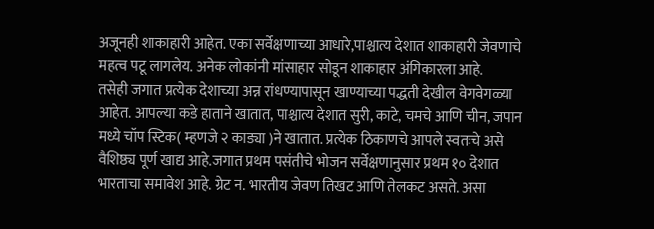अजूनही शाकाहारी आहेत. एका सर्वेक्षणाच्या आधारे,पाश्चात्य देशात शाकाहारी जेवणाचे महत्व पटू लागलेय. अनेक लोकांनी मांसाहार सोडून शाकाहार अंगिकारला आहे.
तसेही जगात प्रत्येक देशाच्या अन्न रांधण्यापासून खाण्याच्या पद्धती देखील वेगवेगळ्या आहेत. आपल्या कडे हाताने खातात, पाश्चात्य देशात सुरी, काटे, चमचे आणि चीन, जपान मध्ये चॉप स्टिक( म्हणजे २ काड्या )ने खातात. प्रत्येक ठिकाणचे आपले स्वतःचे असे वैशिष्ठ्य पूर्ण खाद्य आहे.जगात प्रथम पसंतीचे भोजन सर्वेक्षणानुसार प्रथम १० देशात भारताचा समावेश आहे. ग्रेट न. भारतीय जेवण तिखट आणि तेलकट असते. असा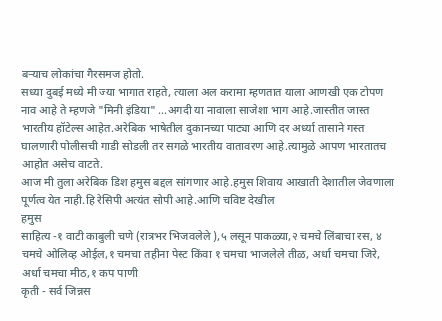बऱ्याच लोकांचा गैरसमज होतो.
सध्या दुबई मध्ये मी ज्या भागात राहते, त्याला अल करामा म्हणतात याला आणखी एक टोपण नाव आहे ते म्हणजे "मिनी इंडिया" ...अगदी या नावाला साजेशा भाग आहे.जास्तीत जास्त भारतीय हॉटेल्स आहेत.अरेबिक भाषेतील दुकानच्या पाट्या आणि दर अर्ध्या तासाने गस्त घालणारी पोलीसची गाडी सोडली तर सगळे भारतीय वातावरण आहे.त्यामुळे आपण भारतातच आहोत असेच वाटते.
आज मी तुला अरेबिक डिश हमुस बद्दल सांगणार आहे.हमुस शिवाय आखाती देशातील जेवणाला पूर्णत्व येत नाही.हि रेसिपी अत्यंत सोपी आहे.आणि चविष्ट देखील
हमुस
साहित्य -१ वाटी काबुली चणे (रात्रभर भिजवलेले ),५ लसून पाकळ्या,२ चमचे लिंबाचा रस, ४ चमचे ओलिव्ह ओईल,१ चमचा तहीना पेस्ट किंवा १ चमचा भाजलेले तीळ, अर्धा चमचा जिरे, अर्धा चमचा मीठ,१ कप पाणी
कृती - सर्व जिन्नस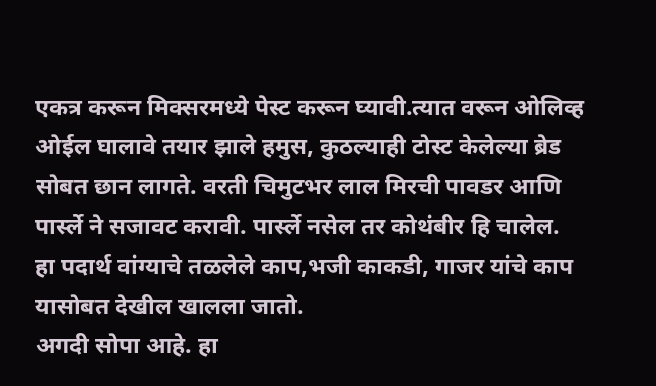एकत्र करून मिक्सरमध्ये पेस्ट करून घ्यावी.त्यात वरून ओलिव्ह ओईल घालावे तयार झाले हमुस, कुठल्याही टोस्ट केलेल्या ब्रेड सोबत छान लागते. वरती चिमुटभर लाल मिरची पावडर आणि पार्स्ले ने सजावट करावी. पार्स्ले नसेल तर कोथंबीर हि चालेल.
हा पदार्थ वांग्याचे तळलेले काप,भजी काकडी, गाजर यांचे काप यासोबत देखील खालला जातो.
अगदी सोपा आहे. हा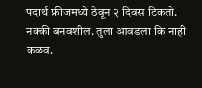पदार्थ फ्रीजमध्ये ठेवून २ दिवस टिकतो.
नक्की बनवशील. तुला आवडला कि नाही कळव.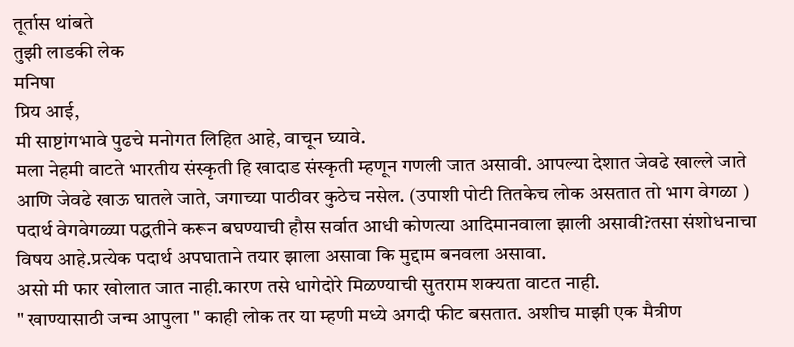तूर्तास थांबते
तुझी लाडकी लेक
मनिषा
प्रिय आई,
मी साष्टांगभावे पुढचे मनोगत लिहित आहे, वाचून घ्यावे.
मला नेहमी वाटते भारतीय संस्कृती हि खादाड संस्कृती म्हणून गणली जात असावी. आपल्या देशात जेवढे खाल्ले जाते आणि जेवढे खाऊ घातले जाते, जगाच्या पाठीवर कुठेच नसेल. (उपाशी पोटी तितकेच लोक असतात तो भाग वेगळा )
पदार्थ वेगवेगळ्या पद्धतीने करून बघण्याची हौस सर्वात आधी कोणत्या आदिमानवाला झाली असावी?तसा संशोधनाचा विषय आहे.प्रत्येक पदार्थ अपघाताने तयार झाला असावा कि मुद्दाम बनवला असावा.
असो मी फार खोलात जात नाही.कारण तसे धागेदोरे मिळण्याची सुतराम शक्यता वाटत नाही.
" खाण्यासाठी जन्म आपुला " काही लोक तर या म्हणी मध्ये अगदी फीट बसतात. अशीच माझी एक मैत्रीण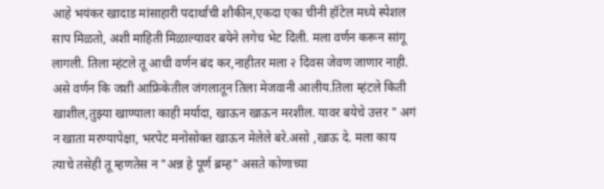आहे भयंकर खादाड मांसाहारी पदार्थांची शौकीन,एकदा एका चीनी हॉटेल मध्ये स्पेशल साप मिळतो, अशी माहिती मिळाल्यावर बयेने लगेच भेट दिली. मला वर्णन करून सांगू लागली. तिला म्हंटले तू आधी वर्णन बंद कर,नाहीतर मला २ दिवस जेवण जाणार नाही. असे वर्णन कि जशी आफ्रिकेतील जंगलातून तिला मेजवानी आलीय.तिला म्हंटले किती खाशील,तुझ्या खाण्याला काही मर्यादा, खाऊन खाऊन मरशील. यावर बयेचे उत्तर " अगं न खाता मरण्यापेक्षा, भरपेट मनोसोक्त खाऊन मेलेले बरे.असो ,खाऊ दे. मला काय त्याचे तसेही तू म्हणतेस न "अन्न हे पूर्ण ब्रम्ह" असते कोणाच्या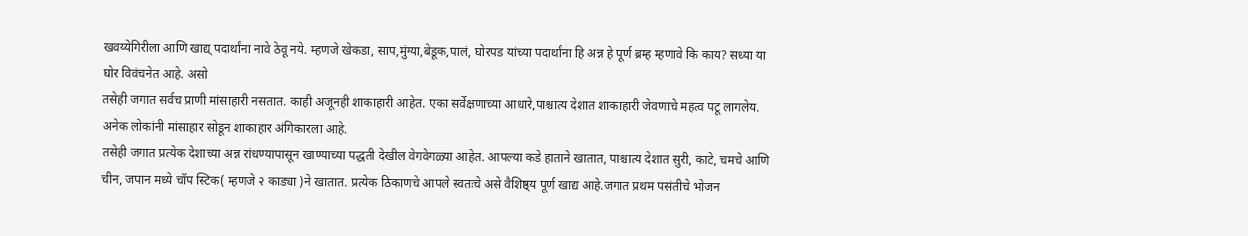खवय्येगिरीला आणि खाद्य् पदार्थांना नावे ठेवू नये. म्हणजे खेकडा, साप,मुंग्या,बेडूक,पालं, घोरपड यांच्या पदार्थांना हि अन्न हे पूर्ण ब्रम्ह म्हणावे कि काय? सध्या या घोर विवंचनेत आहे. असो
तसेही जगात सर्वच प्राणी मांसाहारी नसतात. काही अजूनही शाकाहारी आहेत. एका सर्वेक्षणाच्या आधारे,पाश्चात्य देशात शाकाहारी जेवणाचे महत्व पटू लागलेय. अनेक लोकांनी मांसाहार सोडून शाकाहार अंगिकारला आहे.
तसेही जगात प्रत्येक देशाच्या अन्न रांधण्यापासून खाण्याच्या पद्धती देखील वेगवेगळ्या आहेत. आपल्या कडे हाताने खातात, पाश्चात्य देशात सुरी, काटे, चमचे आणि चीन, जपान मध्ये चॉप स्टिक( म्हणजे २ काड्या )ने खातात. प्रत्येक ठिकाणचे आपले स्वतःचे असे वैशिष्ठ्य पूर्ण खाद्य आहे.जगात प्रथम पसंतीचे भोजन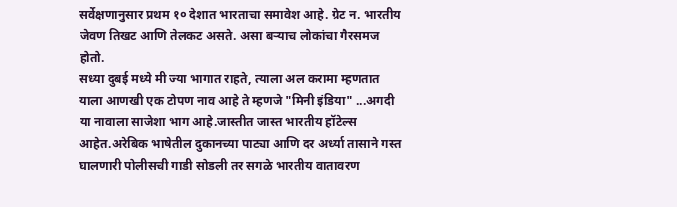सर्वेक्षणानुसार प्रथम १० देशात भारताचा समावेश आहे. ग्रेट न. भारतीय जेवण तिखट आणि तेलकट असते. असा बऱ्याच लोकांचा गैरसमज होतो.
सध्या दुबई मध्ये मी ज्या भागात राहते, त्याला अल करामा म्हणतात याला आणखी एक टोपण नाव आहे ते म्हणजे "मिनी इंडिया" ...अगदी या नावाला साजेशा भाग आहे.जास्तीत जास्त भारतीय हॉटेल्स आहेत.अरेबिक भाषेतील दुकानच्या पाट्या आणि दर अर्ध्या तासाने गस्त घालणारी पोलीसची गाडी सोडली तर सगळे भारतीय वातावरण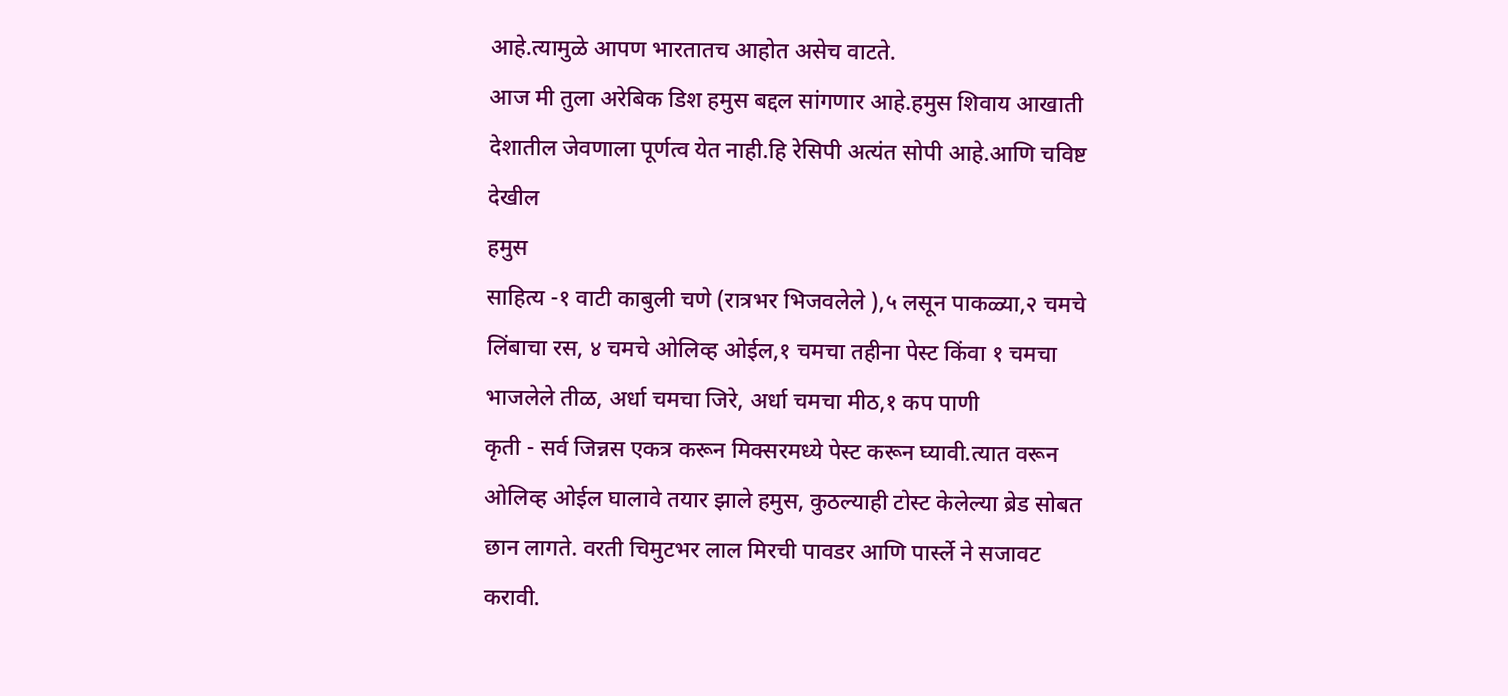आहे.त्यामुळे आपण भारतातच आहोत असेच वाटते.
आज मी तुला अरेबिक डिश हमुस बद्दल सांगणार आहे.हमुस शिवाय आखाती देशातील जेवणाला पूर्णत्व येत नाही.हि रेसिपी अत्यंत सोपी आहे.आणि चविष्ट देखील
हमुस
साहित्य -१ वाटी काबुली चणे (रात्रभर भिजवलेले ),५ लसून पाकळ्या,२ चमचे लिंबाचा रस, ४ चमचे ओलिव्ह ओईल,१ चमचा तहीना पेस्ट किंवा १ चमचा भाजलेले तीळ, अर्धा चमचा जिरे, अर्धा चमचा मीठ,१ कप पाणी
कृती - सर्व जिन्नस एकत्र करून मिक्सरमध्ये पेस्ट करून घ्यावी.त्यात वरून ओलिव्ह ओईल घालावे तयार झाले हमुस, कुठल्याही टोस्ट केलेल्या ब्रेड सोबत छान लागते. वरती चिमुटभर लाल मिरची पावडर आणि पार्स्ले ने सजावट करावी.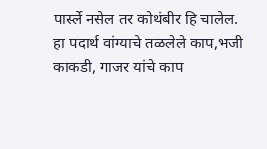पार्स्ले नसेल तर कोथंबीर हि चालेल.
हा पदार्थ वांग्याचे तळलेले काप,भजी काकडी, गाजर यांचे काप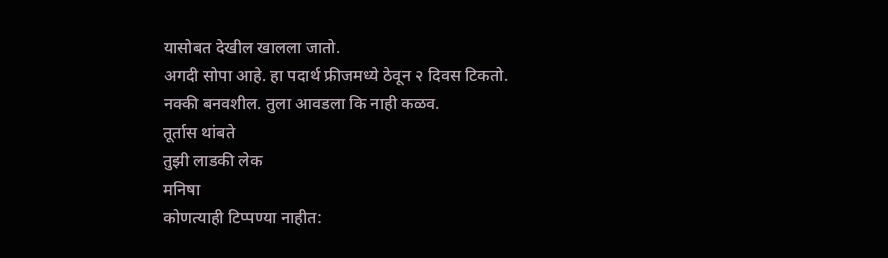यासोबत देखील खालला जातो.
अगदी सोपा आहे. हा पदार्थ फ्रीजमध्ये ठेवून २ दिवस टिकतो.
नक्की बनवशील. तुला आवडला कि नाही कळव.
तूर्तास थांबते
तुझी लाडकी लेक
मनिषा
कोणत्याही टिप्पण्या नाहीत: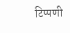टिप्पणी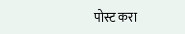पोस्ट करा